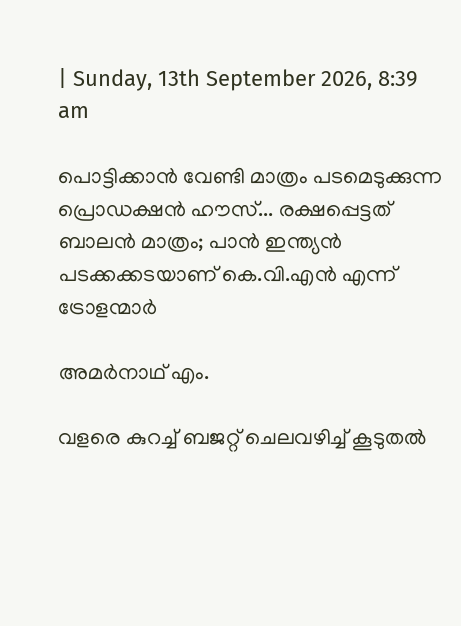| Sunday, 13th September 2026, 8:39 am

പൊട്ടിക്കാന്‍ വേണ്ടി മാത്രം പടമെടുക്കുന്ന പ്രൊഡക്ഷന്‍ ഹൗസ്... രക്ഷപ്പെട്ടത് ബാലന്‍ മാത്രം; പാന്‍ ഇന്ത്യന്‍ പടക്കക്കടയാണ് കെ.വി.എന്‍ എന്ന് ട്രോളന്മാര്‍

അമര്‍നാഥ് എം.

വളരെ കുറച്ച് ബജറ്റ് ചെലവഴിച്ച് കൂടുതല്‍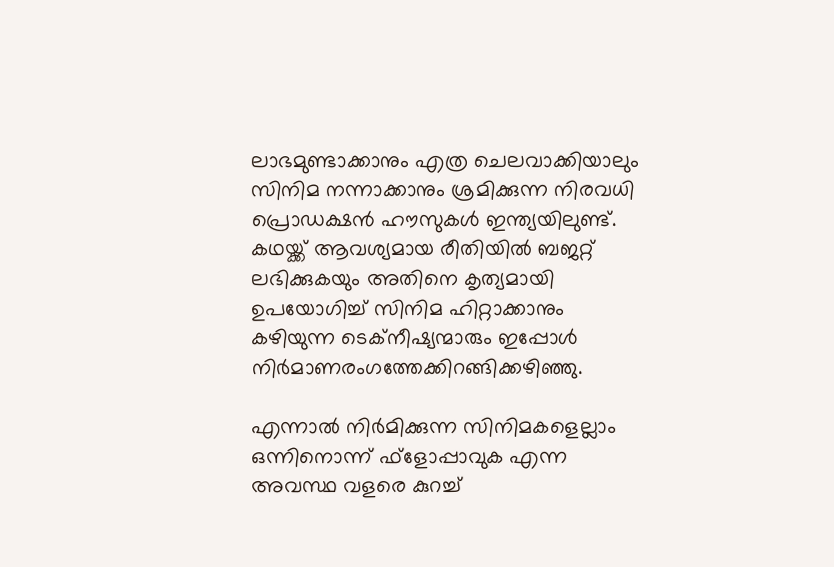ലാഭമുണ്ടാക്കാനും എത്ര ചെലവാക്കിയാലും സിനിമ നന്നാക്കാനും ശ്രമിക്കുന്ന നിരവധി പ്രൊഡക്ഷന്‍ ഹൗസുകള്‍ ഇന്ത്യയിലുണ്ട്. കഥയ്ക്ക് ആവശ്യമായ രീതിയില്‍ ബജറ്റ് ലഭിക്കുകയും അതിനെ കൃത്യമായി ഉപയോഗിച്ച് സിനിമ ഹിറ്റാക്കാനും കഴിയുന്ന ടെക്‌നീഷ്യന്മാരും ഇപ്പോള്‍ നിര്‍മാണരംഗത്തേക്കിറങ്ങിക്കഴിഞ്ഞു.

എന്നാല്‍ നിര്‍മിക്കുന്ന സിനിമകളെല്ലാം ഒന്നിനൊന്ന് ഫ്‌ളോപ്പാവുക എന്ന അവസ്ഥ വളരെ കുറച്ച്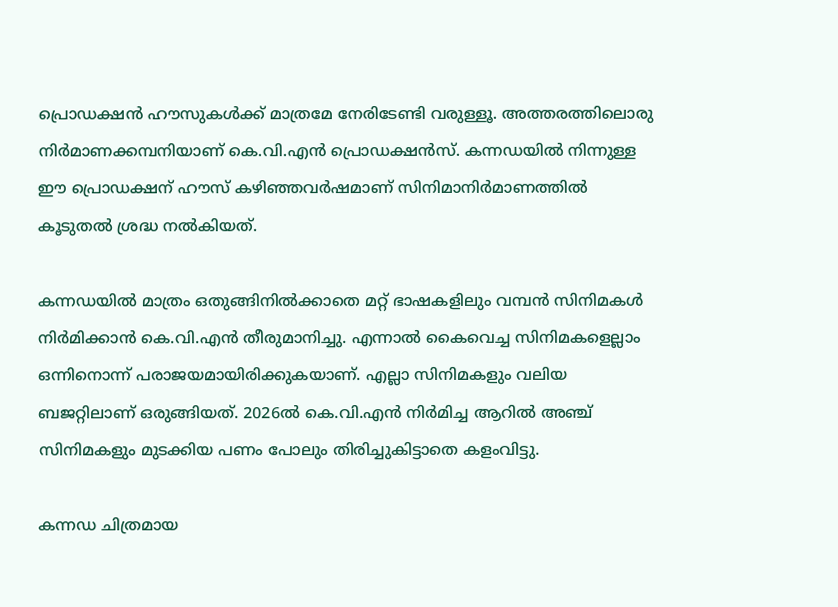പ്രൊഡക്ഷന്‍ ഹൗസുകള്‍ക്ക് മാത്രമേ നേരിടേണ്ടി വരുള്ളൂ. അത്തരത്തിലൊരു നിര്‍മാണക്കമ്പനിയാണ് കെ.വി.എന്‍ പ്രൊഡക്ഷന്‍സ്. കന്നഡയില്‍ നിന്നുള്ള ഈ പ്രൊഡക്ഷന് ഹൗസ് കഴിഞ്ഞവര്‍ഷമാണ് സിനിമാനിര്‍മാണത്തില്‍ കൂടുതല്‍ ശ്രദ്ധ നല്‍കിയത്.

കന്നഡയില്‍ മാത്രം ഒതുങ്ങിനില്‍ക്കാതെ മറ്റ് ഭാഷകളിലും വമ്പന്‍ സിനിമകള്‍ നിര്‍മിക്കാന്‍ കെ.വി.എന്‍ തീരുമാനിച്ചു. എന്നാല്‍ കൈവെച്ച സിനിമകളെല്ലാം ഒന്നിനൊന്ന് പരാജയമായിരിക്കുകയാണ്. എല്ലാ സിനിമകളും വലിയ ബജറ്റിലാണ് ഒരുങ്ങിയത്. 2026ല്‍ കെ.വി.എന്‍ നിര്‍മിച്ച ആറില്‍ അഞ്ച് സിനിമകളും മുടക്കിയ പണം പോലും തിരിച്ചുകിട്ടാതെ കളംവിട്ടു.

കന്നഡ ചിത്രമായ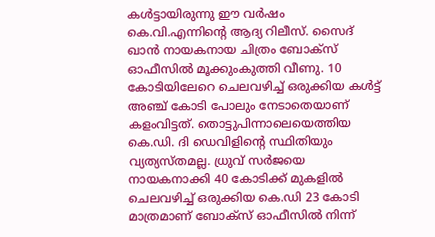കള്‍ട്ടായിരുന്നു ഈ വര്‍ഷം കെ.വി.എന്നിന്റെ ആദ്യ റിലീസ്. സൈദ് ഖാന്‍ നായകനായ ചിത്രം ബോക്‌സ് ഓഫീസില്‍ മൂക്കുംകുത്തി വീണു. 10 കോടിയിലേറെ ചെലവഴിച്ച് ഒരുക്കിയ കള്‍ട്ട് അഞ്ച് കോടി പോലും നേടാതെയാണ് കളംവിട്ടത്. തൊട്ടുപിന്നാലെയെത്തിയ കെ.ഡി. ദി ഡെവിളിന്റെ സ്ഥിതിയും വ്യത്യസ്തമല്ല. ധ്രുവ് സര്‍ജയെ നായകനാക്കി 40 കോടിക്ക് മുകളില്‍ ചെലവഴിച്ച് ഒരുക്കിയ കെ.ഡി 23 കോടി മാത്രമാണ് ബോക്‌സ് ഓഫീസില്‍ നിന്ന്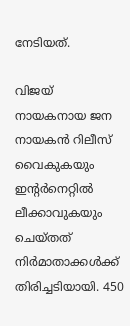നേടിയത്.

വിജയ് നായകനായ ജന നായകന്‍ റിലീസ് വൈകുകയും ഇന്റര്‍നെറ്റില്‍ ലീക്കാവുകയും ചെയ്തത് നിര്‍മാതാക്കള്‍ക്ക് തിരിച്ചടിയായി. 450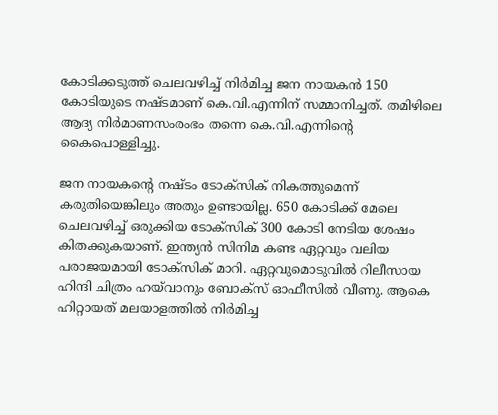കോടിക്കടുത്ത് ചെലവഴിച്ച് നിര്‍മിച്ച ജന നായകന്‍ 150 കോടിയുടെ നഷ്ടമാണ് കെ.വി.എന്നിന് സമ്മാനിച്ചത്. തമിഴിലെ ആദ്യ നിര്‍മാണസംരംഭം തന്നെ കെ.വി.എന്നിന്റെ കൈപൊള്ളിച്ചു.

ജന നായകന്റെ നഷ്ടം ടോക്‌സിക് നികത്തുമെന്ന് കരുതിയെങ്കിലും അതും ഉണ്ടായില്ല. 650 കോടിക്ക് മേലെ ചെലവഴിച്ച് ഒരുക്കിയ ടോക്‌സിക് 300 കോടി നേടിയ ശേഷം കിതക്കുകയാണ്. ഇന്ത്യന്‍ സിനിമ കണ്ട ഏറ്റവും വലിയ പരാജയമായി ടോക്‌സിക് മാറി. ഏറ്റവുമൊടുവില്‍ റിലീസായ ഹിന്ദി ചിത്രം ഹയ്‌വാനും ബോക്‌സ് ഓഫീസില്‍ വീണു. ആകെ ഹിറ്റായത് മലയാളത്തില്‍ നിര്‍മിച്ച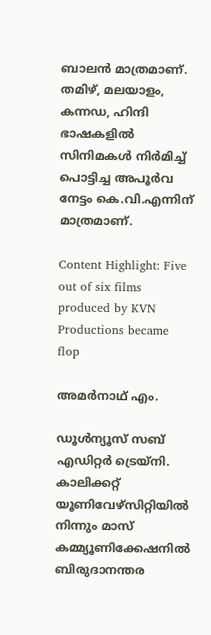ബാലന്‍ മാത്രമാണ്. തമിഴ്, മലയാളം, കന്നഡ, ഹിന്ദി ഭാഷകളില്‍ സിനിമകള്‍ നിര്‍മിച്ച് പൊട്ടിച്ച അപൂര്‍വ നേട്ടം കെ.വി.എന്നിന് മാത്രമാണ്.

Content Highlight: Five out of six films produced by KVN Productions became flop

അമര്‍നാഥ് എം.

ഡൂള്‍ന്യൂസ് സബ് എഡിറ്റര്‍ ട്രെയ്‌നി. കാലിക്കറ്റ് യൂണിവേഴ്‌സിറ്റിയില്‍ നിന്നും മാസ് കമ്മ്യൂണിക്കേഷനില്‍ ബിരുദാനന്തര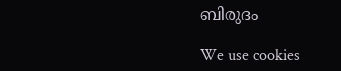ബിരുദം

We use cookies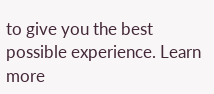to give you the best possible experience. Learn more